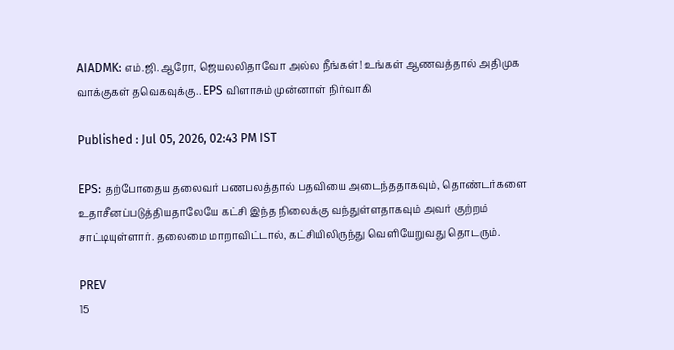AIADMK: எம்.ஜி.ஆரோ, ஜெயலலிதாவோ அல்ல நீங்கள்! உங்கள் ஆணவத்தால் அதிமுக வாக்குகள் தவெகவுக்கு.. EPS விளாசும் முன்னாள் நிர்வாகி

Published : Jul 05, 2026, 02:43 PM IST

EPS: தற்போதைய தலைவர் பணபலத்தால் பதவியை அடைந்ததாகவும், தொண்டர்களை உதாசீனப்படுத்தியதாலேயே கட்சி இந்த நிலைக்கு வந்துள்ளதாகவும் அவர் குற்றம் சாட்டியுள்ளார். தலைமை மாறாவிட்டால், கட்சியிலிருந்து வெளியேறுவது தொடரும்.

PREV
15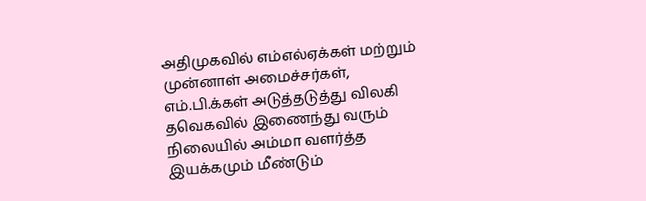அதிமுகவில் எம்எல்ஏக்கள் மற்றும் முன்னாள் அமைச்சர்கள், எம்.பி.க்கள் அடுத்தடுத்து விலகி தவெகவில் இணைந்து வரும் நிலையில் அம்மா வளர்த்த இயக்கமும் மீண்டும்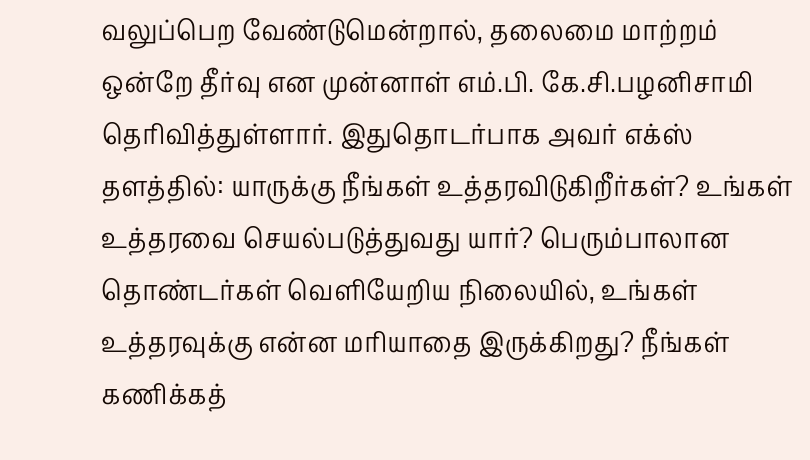வலுப்பெற வேண்டுமென்றால், தலைமை மாற்றம் ஒன்றே தீர்வு என முன்னாள் எம்.பி. கே.சி.பழனிசாமி தெரிவித்துள்ளார். இதுதொடர்பாக அவர் எக்ஸ் தளத்தில்: யாருக்கு நீங்கள் உத்தரவிடுகிறீர்கள்? உங்கள் உத்தரவை செயல்படுத்துவது யார்? பெரும்பாலான தொண்டர்கள் வெளியேறிய நிலையில், உங்கள் உத்தரவுக்கு என்ன மரியாதை இருக்கிறது? நீங்கள் கணிக்கத்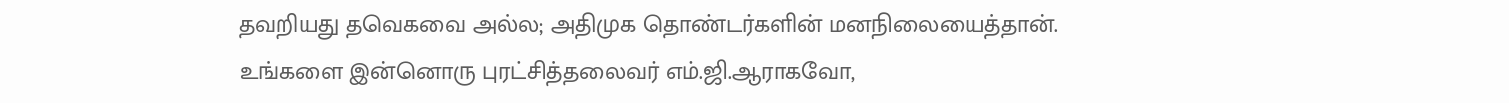தவறியது தவெகவை அல்ல; அதிமுக தொண்டர்களின் மனநிலையைத்தான். உங்களை இன்னொரு புரட்சித்தலைவர் எம்.ஜி.ஆராகவோ,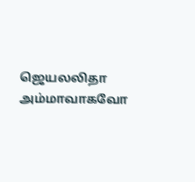ஜெயலலிதா அம்மாவாகவோ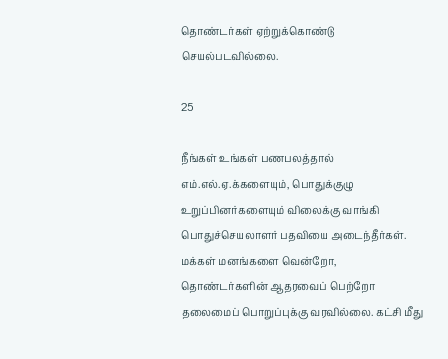தொண்டர்கள் ஏற்றுக்கொண்டு செயல்படவில்லை.

25

நீங்கள் உங்கள் பணபலத்தால் எம்.எல்.ஏ.க்களையும், பொதுக்குழு உறுப்பினர்களையும் விலைக்கு வாங்கி பொதுச்செயலாளர் பதவியை அடைந்தீர்கள். மக்கள் மனங்களை வென்றோ, தொண்டர்களின் ஆதரவைப் பெற்றோ தலைமைப் பொறுப்புக்கு வரவில்லை. கட்சி மீது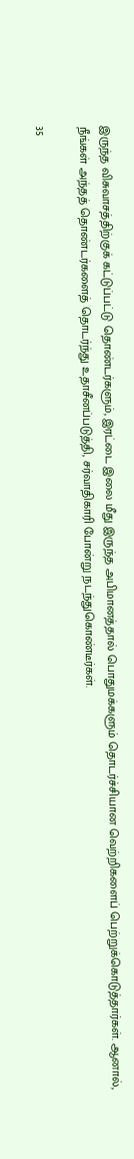இருந்த விசுவாசத்திற்குக் கட்டுப்பட்டு தொண்டர்களும், இரட்டை இலை மீது இருந்த அபிமானத்தால் பொதுமக்களும் தொடர்ச்சியான வெற்றிகளைப் பெற்றுக்கொடுத்தார்கள். ஆனால், நீங்கள் அந்தத் தொண்டர்களைத் தொடர்ந்து உதாசீனப்படுத்தி, சர்வாதிகாரி போன்று நடந்துகொண்டீர்கள்.

35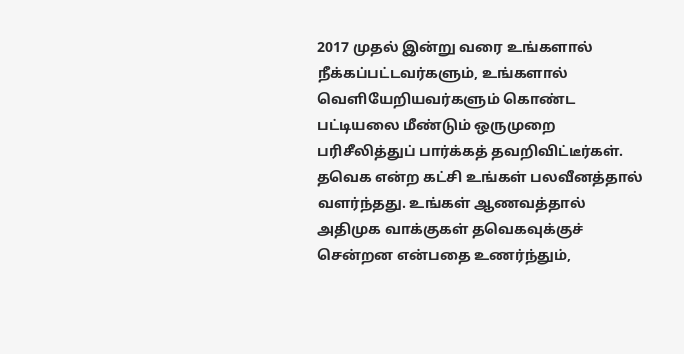2017 முதல் இன்று வரை உங்களால் நீக்கப்பட்டவர்களும், உங்களால் வெளியேறியவர்களும் கொண்ட பட்டியலை மீண்டும் ஒருமுறை பரிசீலித்துப் பார்க்கத் தவறிவிட்டீர்கள். தவெக என்ற கட்சி உங்கள் பலவீனத்தால் வளர்ந்தது. உங்கள் ஆணவத்தால் அதிமுக வாக்குகள் தவெகவுக்குச் சென்றன என்பதை உணர்ந்தும்,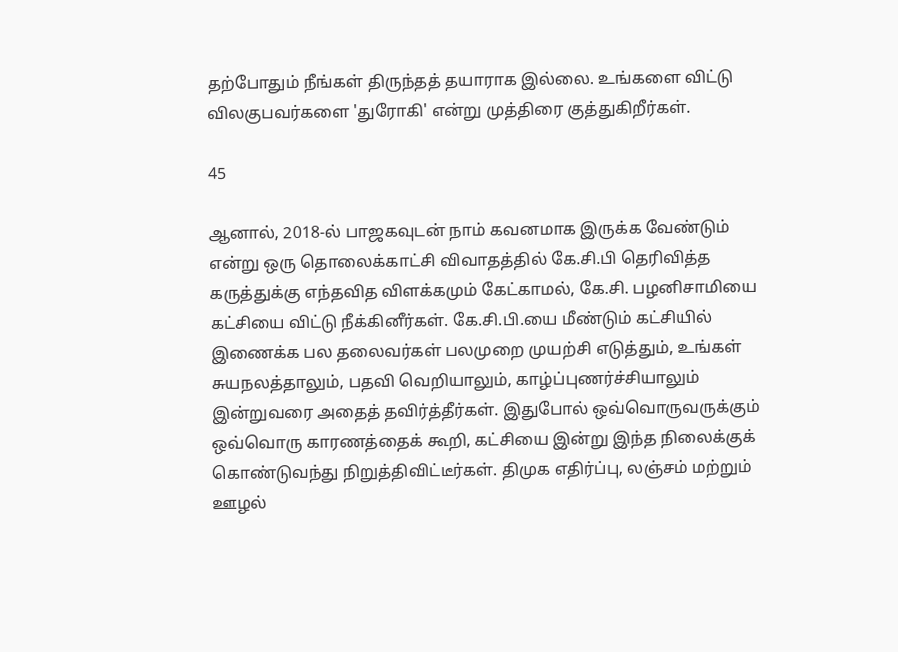தற்போதும் நீங்கள் திருந்தத் தயாராக இல்லை. உங்களை விட்டு விலகுபவர்களை 'துரோகி' என்று முத்திரை குத்துகிறீர்கள்.

45

ஆனால், 2018-ல் பாஜகவுடன் நாம் கவனமாக இருக்க வேண்டும் என்று ஒரு தொலைக்காட்சி விவாதத்தில் கே.சி.பி தெரிவித்த கருத்துக்கு எந்தவித விளக்கமும் கேட்காமல், கே.சி. பழனிசாமியை கட்சியை விட்டு நீக்கினீர்கள். கே.சி.பி.யை மீண்டும் கட்சியில் இணைக்க பல தலைவர்கள் பலமுறை முயற்சி எடுத்தும், உங்கள் சுயநலத்தாலும், பதவி வெறியாலும், காழ்ப்புணர்ச்சியாலும் இன்றுவரை அதைத் தவிர்த்தீர்கள். இதுபோல் ஒவ்வொருவருக்கும் ஒவ்வொரு காரணத்தைக் கூறி, கட்சியை இன்று இந்த நிலைக்குக் கொண்டுவந்து நிறுத்திவிட்டீர்கள். திமுக எதிர்ப்பு, லஞ்சம் மற்றும் ஊழல்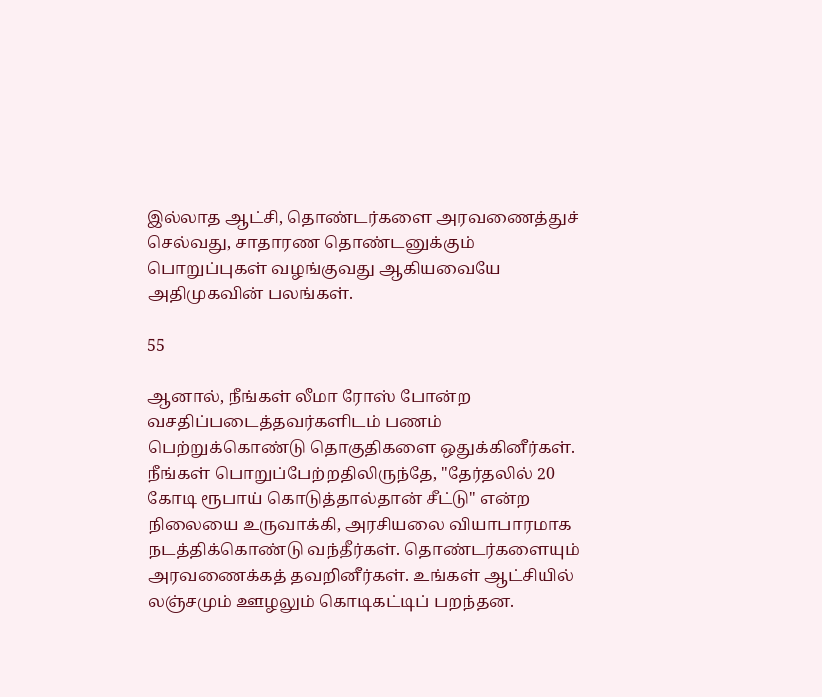இல்லாத ஆட்சி, தொண்டர்களை அரவணைத்துச் செல்வது, சாதாரண தொண்டனுக்கும் பொறுப்புகள் வழங்குவது ஆகியவையே அதிமுகவின் பலங்கள்.

55

ஆனால், நீங்கள் லீமா ரோஸ் போன்ற வசதிப்படைத்தவர்களிடம் பணம் பெற்றுக்கொண்டு தொகுதிகளை ஒதுக்கினீர்கள். நீங்கள் பொறுப்பேற்றதிலிருந்தே, "தேர்தலில் 20 கோடி ரூபாய் கொடுத்தால்தான் சீட்டு" என்ற நிலையை உருவாக்கி, அரசியலை வியாபாரமாக நடத்திக்கொண்டு வந்தீர்கள். தொண்டர்களையும் அரவணைக்கத் தவறினீர்கள். உங்கள் ஆட்சியில் லஞ்சமும் ஊழலும் கொடிகட்டிப் பறந்தன.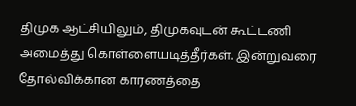திமுக ஆட்சியிலும், திமுகவுடன் கூட்டணி அமைத்து கொள்ளையடித்தீர்கள். இன்றுவரை தோல்விக்கான காரணத்தை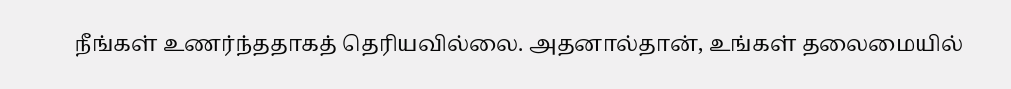நீங்கள் உணர்ந்ததாகத் தெரியவில்லை. அதனால்தான், உங்கள் தலைமையில்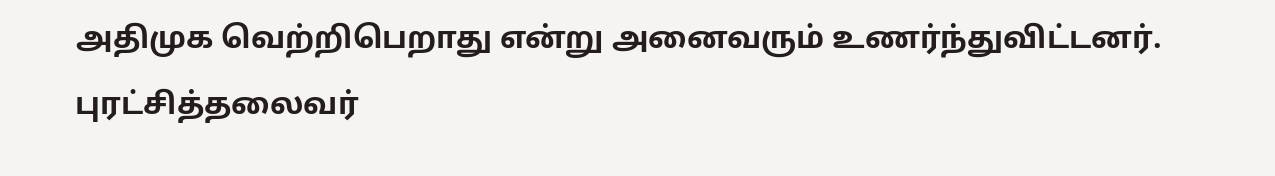அதிமுக வெற்றிபெறாது என்று அனைவரும் உணர்ந்துவிட்டனர். புரட்சித்தலைவர்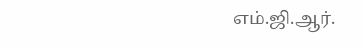எம்.ஜி.ஆர்.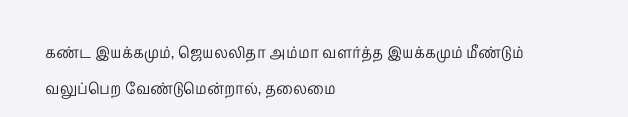கண்ட இயக்கமும், ஜெயலலிதா அம்மா வளர்த்த இயக்கமும் மீண்டும் வலுப்பெற வேண்டுமென்றால், தலைமை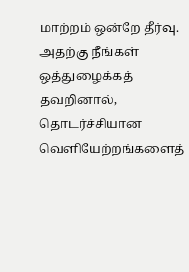மாற்றம் ஒன்றே தீர்வு. அதற்கு நீங்கள் ஒத்துழைக்கத் தவறினால், தொடர்ச்சியான வெளியேற்றங்களைத்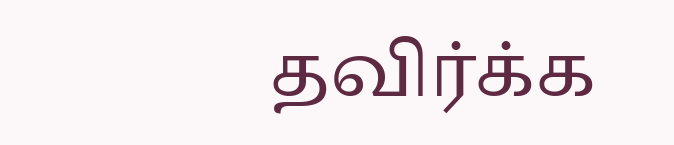தவிர்க்க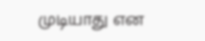முடியாது என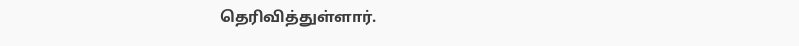தெரிவித்துள்ளார்.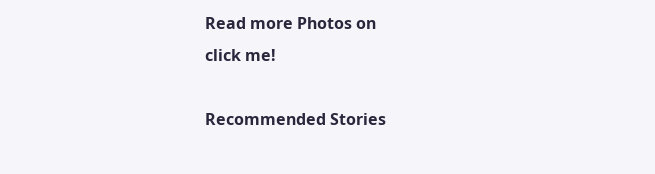Read more Photos on
click me!

Recommended Stories